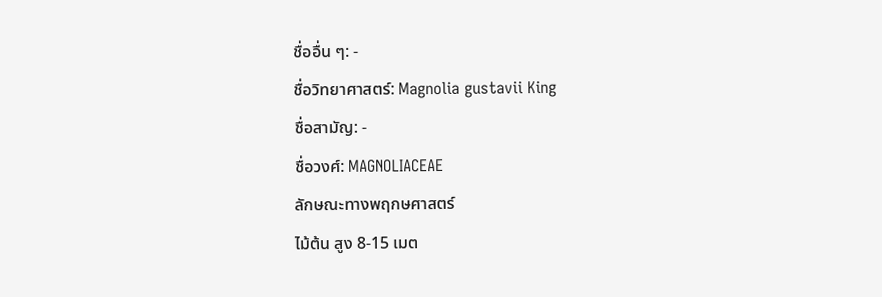ชื่ออื่น ๆ: -
ชื่อวิทยาศาสตร์: Magnolia gustavii King
ชื่อสามัญ: -
ชื่อวงศ์: MAGNOLIACEAE
ลักษณะทางพฤกษศาสตร์
ไม้ต้น สูง 8-15 เมต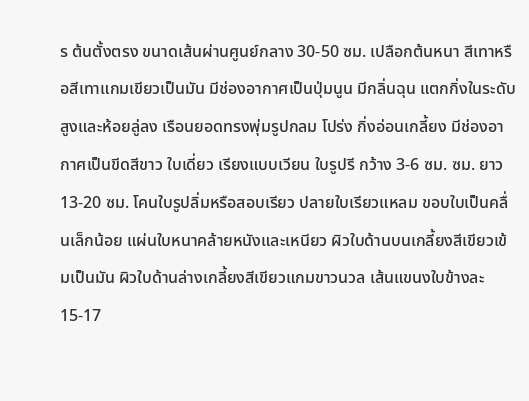ร ต้นตั้งตรง ขนาดเส้นผ่านศูนย์กลาง 30-50 ซม. เปลือกต้นหนา สีเทาหรือสีเทาแกมเขียวเป็นมัน มีช่องอากาศเป็นปุ่มนูน มีกลิ่นฉุน แตกกิ่งในระดับสูงและห้อยลู่ลง เรือนยอดทรงพุ่มรูปกลม โปร่ง กิ่งอ่อนเกลี้ยง มีช่องอากาศเป็นขีดสีขาว ใบเดี่ยว เรียงแบบเวียน ใบรูปรี กว้าง 3-6 ซม. ซม. ยาว 13-20 ซม. โคนใบรูปลิ่มหรือสอบเรียว ปลายใบเรียวแหลม ขอบใบเป็นคลื่นเล็กน้อย แผ่นใบหนาคล้ายหนังและเหนียว ผิวใบด้านบนเกลี้ยงสีเขียวเข้มเป็นมัน ผิวใบด้านล่างเกลี้ยงสีเขียวแกมขาวนวล เส้นแขนงใบข้างละ 15-17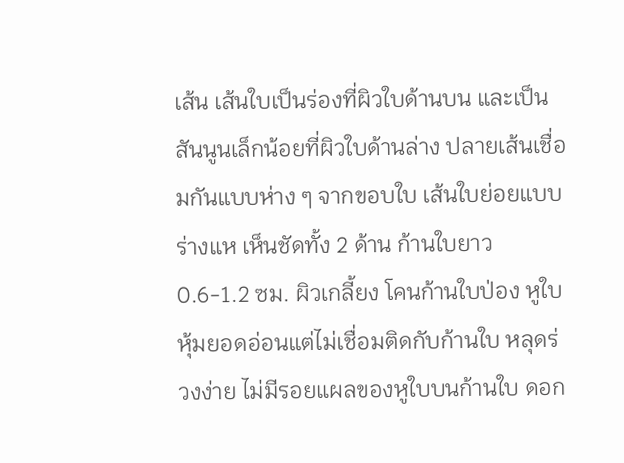เส้น เส้นใบเป็นร่องที่ผิวใบด้านบน และเป็นสันนูนเล็กน้อยที่ผิวใบด้านล่าง ปลายเส้นเชื่อมกันแบบห่าง ๆ จากขอบใบ เส้นใบย่อยแบบร่างแห เห็นชัดทั้ง 2 ด้าน ก้านใบยาว 0.6-1.2 ซม. ผิวเกลี้ยง โคนก้านใบป่อง หูใบหุ้มยอดอ่อนแต่ไม่เชื่อมติดกับก้านใบ หลุดร่วงง่าย ไม่มีรอยแผลของหูใบบนก้านใบ ดอก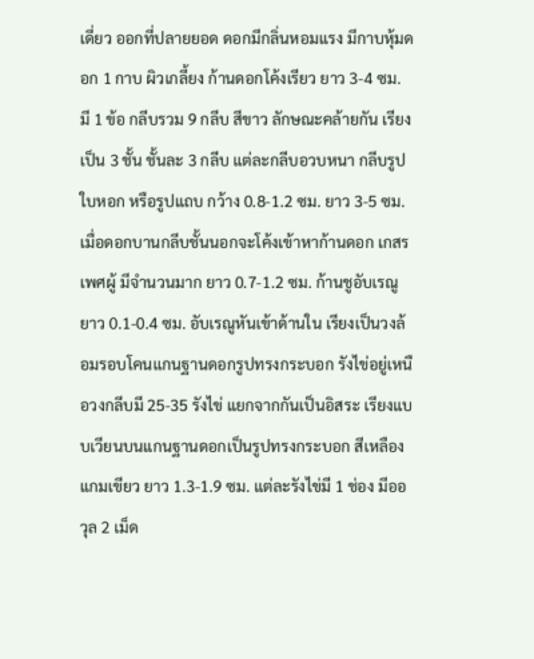เดี่ยว ออกที่ปลายยอด ดอกมีกลิ่นหอมแรง มีกาบหุ้มดอก 1 กาบ ผิวเกลี้ยง ก้านดอกโค้งเรียว ยาว 3-4 ซม. มี 1 ข้อ กลีบรวม 9 กลีบ สีขาว ลักษณะคล้ายกัน เรียงเป็น 3 ชั้น ชั้นละ 3 กลีบ แต่ละกลีบอวบหนา กลีบรูปใบหอก หรือรูปแถบ กว้าง 0.8-1.2 ซม. ยาว 3-5 ซม. เมื่อดอกบานกลีบชั้นนอกจะโค้งเข้าหาก้านดอก เกสรเพศผู้ มีจำนวนมาก ยาว 0.7-1.2 ซม. ก้านชูอับเรณูยาว 0.1-0.4 ซม. อับเรณูหันเข้าด้านใน เรียงเป็นวงล้อมรอบโคนแกนฐานดอกรูปทรงกระบอก รังไข่อยู่เหนือวงกลีบมี 25-35 รังไข่ แยกจากกันเป็นอิสระ เรียงแบบเวียนบนแกนฐานดอกเป็นรูปทรงกระบอก สีเหลืองแกมเขียว ยาว 1.3-1.9 ซม. แต่ละรังไข่มี 1 ช่อง มีออวุล 2 เม็ด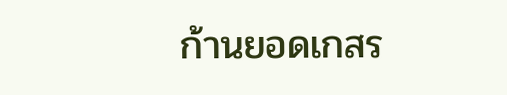ก้านยอดเกสร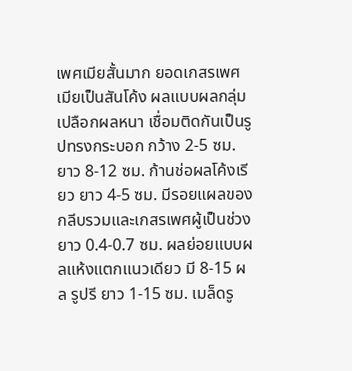เพศเมียสั้นมาก ยอดเกสรเพศเมียเป็นสันโค้ง ผลแบบผลกลุ่ม เปลือกผลหนา เชื่อมติดกันเป็นรูปทรงกระบอก กว้าง 2-5 ซม. ยาว 8-12 ซม. ก้านช่อผลโค้งเรียว ยาว 4-5 ซม. มีรอยแผลของกลีบรวมและเกสรเพศผู้เป็นช่วง ยาว 0.4-0.7 ซม. ผลย่อยแบบผลแห้งแตกแนวเดียว มี 8-15 ผล รูปรี ยาว 1-15 ซม. เมล็ดรู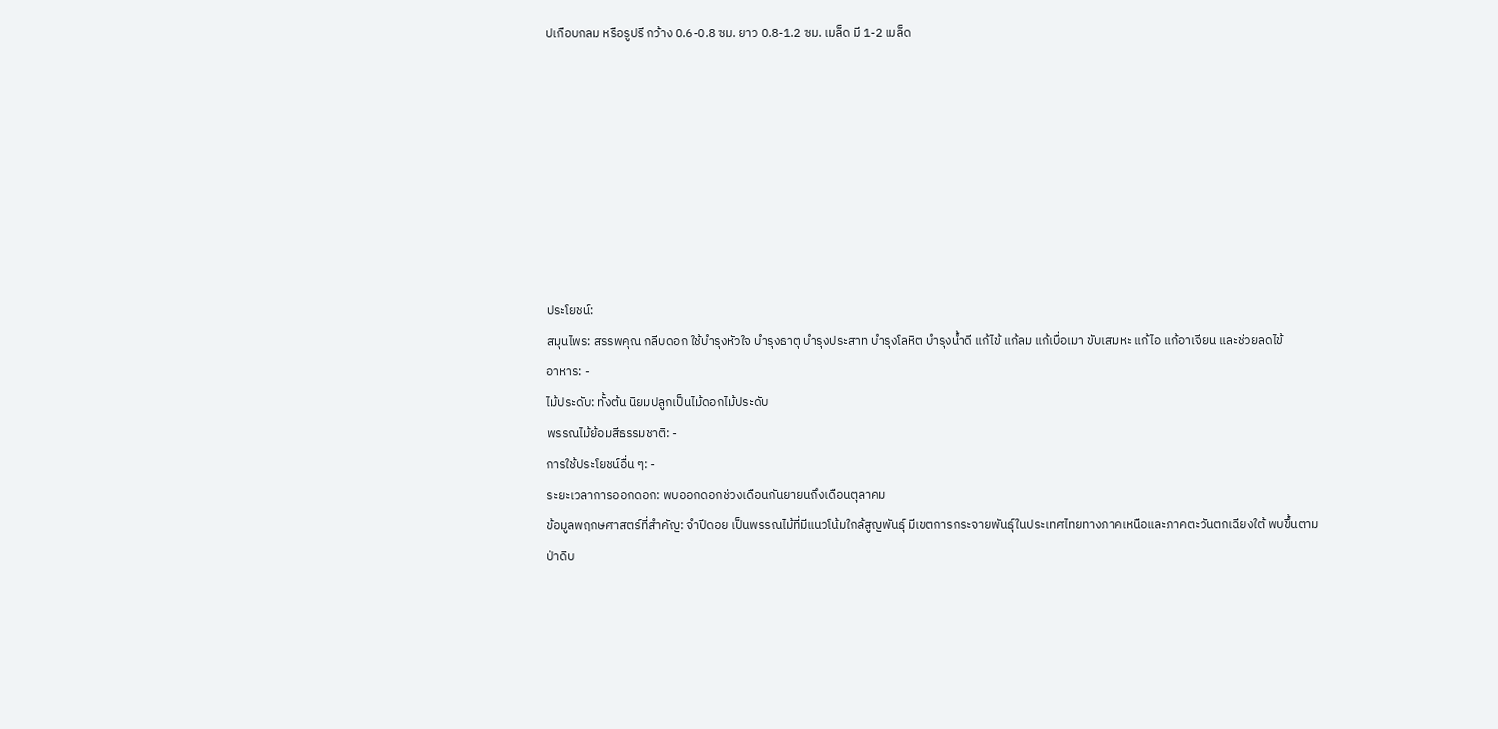ปเกือบกลม หรือรูปรี กว้าง 0.6-0.8 ซม. ยาว 0.8-1.2 ซม. เมล็ด มี 1-2 เมล็ด








ประโยชน์:
สมุนไพร: สรรพคุณ กลีบดอก ใช้บำรุงหัวใจ บำรุงธาตุ บำรุงประสาท บำรุงโลหิต บำรุงน้ำดี แก้ไข้ แก้ลม แก้เบื่อเมา ขับเสมหะ แก้ไอ แก้อาเจียน และช่วยลดไข้
อาหาร: -
ไม้ประดับ: ทั้งต้น นิยมปลูกเป็นไม้ดอกไม้ประดับ
พรรณไม้ย้อมสีธรรมชาติ: -
การใช้ประโยชน์อื่น ๆ: -
ระยะเวลาการออกดอก: พบออกดอกช่วงเดือนกันยายนถึงเดือนตุลาคม
ข้อมูลพฤกษศาสตร์ที่สำคัญ: จำปีดอย เป็นพรรณไม้ที่มีแนวโน้มใกล้สูญพันธุ์ มีเขตการกระจายพันธุ์ในประเทศไทยทางภาคเหนือและภาคตะวันตกเฉียงใต้ พบขึ้นตามป่าดิบ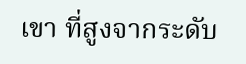เขา ที่สูงจากระดับ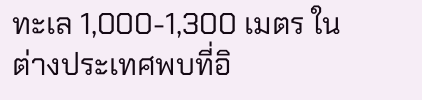ทะเล 1,000-1,300 เมตร ในต่างประเทศพบที่อิ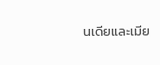นเดียและเมีย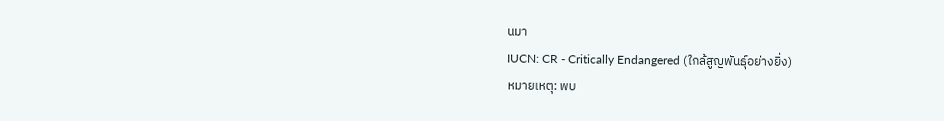นมา
IUCN: CR - Critically Endangered (ใกล้สูญพันธุ์อย่างยิ่ง)
หมายเหตุ: พบ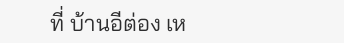ที่ บ้านอีต่อง เห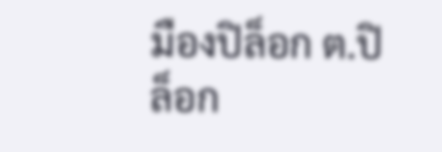มืองปิล็อก ต.ปิล็อก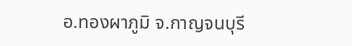อ.ทองผาภูมิ จ.กาญจนบุรี